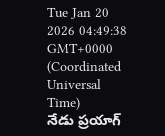Tue Jan 20 2026 04:49:38 GMT+0000 (Coordinated Universal Time)
నేడు ప్రయాగ్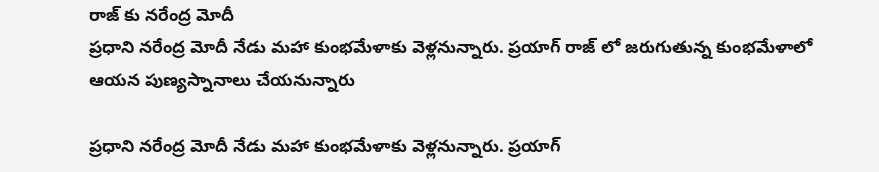రాజ్ కు నరేంద్ర మోదీ
ప్రధాని నరేంద్ర మోదీ నేడు మహా కుంభమేళాకు వెళ్లనున్నారు. ప్రయాగ్ రాజ్ లో జరుగుతున్న కుంభమేళాలో ఆయన పుణ్యస్నానాలు చేయనున్నారు

ప్రధాని నరేంద్ర మోదీ నేడు మహా కుంభమేళాకు వెళ్లనున్నారు. ప్రయాగ్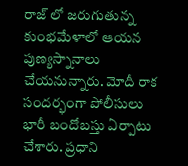రాజ్ లో జరుగుతున్న కుంభమేళాలో ఆయన పుణ్యస్నానాలు చేయనున్నారు. మోదీ రాక సందర్భంగా పోలీసులు భారీ బందోబస్తు ఏర్పాటు చేశారు. ప్రధాని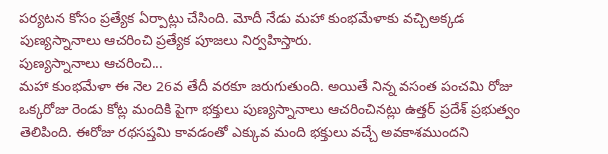పర్యటన కోసం ప్రత్యేక ఏర్పాట్లు చేసింది. మోదీ నేడు మహా కుంభమేళాకు వచ్చిఅక్కడ పుణ్యస్నానాలు ఆచరించి ప్రత్యేక పూజలు నిర్వహిస్తారు.
పుణ్యస్నానాలు ఆచరించి...
మహా కుంభమేళా ఈ నెల 26వ తేదీ వరకూ జరుగుతుంది. అయితే నిన్న వసంత పంచమి రోజు ఒక్కరోజు రెండు కోట్ల మందికి పైగా భక్తులు పుణ్యస్నానాలు ఆచరించినట్లు ఉత్తర్ ప్రదేశ్ ప్రభుత్వం తెలిపింది. ఈరోజు రథసప్తమి కావడంతో ఎక్కువ మంది భక్తులు వచ్చే అవకాశముందని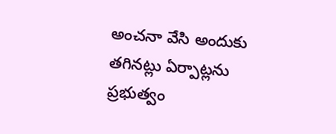అంచనా వేసి అందుకు తగినట్లు ఏర్పాట్లను ప్రభుత్వం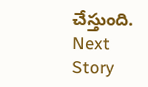చేస్తుంది.
Next Story